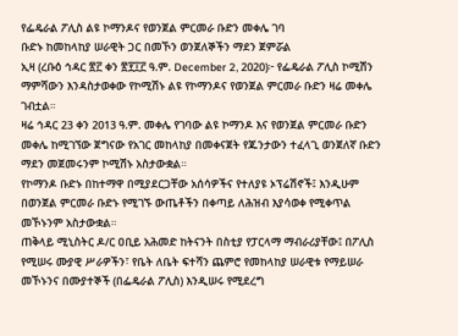የፌዴራል ፖሊስ ልዩ ኮማንዶና የወንጀል ምርመራ ቡድን መቀሌ ገባ
ቡድኑ ከመከላከያ ሠራዊት ጋር በመኾን ወንጀለኞችን ማደን ጀምሯል
ኢዛ (ረቡዕ ኅዳር ፳፫ ቀን ፳፻፲፫ ዓ.ም. December 2, 2020)፦ የፌዴራል ፖሊስ ኮሚሽን ማምሻውን እንዳስታወቀው የኮሚሽኑ ልዩ የኮማንዶና የወንጀል ምርመራ ቡድን ዛሬ መቀሌ ገብቷል።
ዛሬ ኅዳር 23 ቀን 2013 ዓ.ም. መቀሌ የገባው ልዩ ኮማንዶ እና የወንጀል ምርመራ ቡድን መቀሌ ከሚገኘው ጀግናው የአገር መከላከያ በመቀናጀት የጁንታውን ተፈላጊ ወንጀለኛ ቡድን ማደን መጀመሩንም ኮሚሽኑ አስታውቋል።
የኮማንዶ ቡድኑ በከተማዋ በሚያደርጋቸው አሰሳዎችና የተለያዩ ኦፕሬሽኖች፤ እንዲሁም በወንጀል ምርመራ ቡድኑ የሚገኙ ውጤቶችን በቀጣይ ለሕዝብ እያሳወቀ የሚቀጥል መኾኑንም አስታውቋል።
ጠቅላይ ሚኒስትር ዶ/ር ዐቢይ አሕመድ ከትናንት በስቲያ የፓርላማ ማብራሪያቸው፤ በፖሊስ የሚሠሩ ሙያዊ ሥራዎችን፣ የቤት ለቤት ፍተሻን ጨምሮ የመከላከያ ሠራዊቱ የማይሠራ መኾኑንና በሙያተኞች (በፌዴራል ፖሊስ) እንዲሠሩ የሚደረግ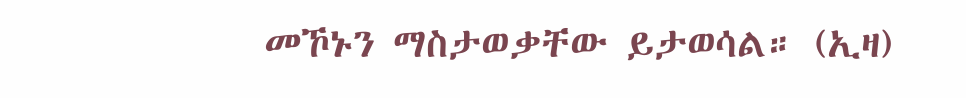መኾኑን ማስታወቃቸው ይታወሳል። (ኢዛ)